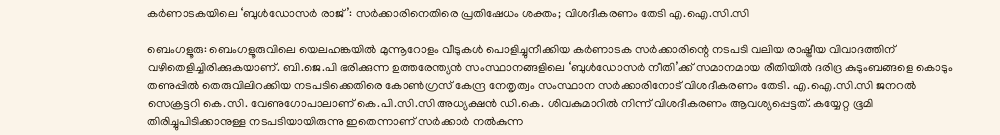കർണാടകയിലെ ‘ബുൾഡോസർ രാജ്’: സർക്കാരിനെതിരെ പ്രതിഷേധം ശക്തം; വിശദീകരണം തേടി എ.ഐ.സി.സി

ബെംഗളൂരു: ബെംഗളൂരുവിലെ യെലഹങ്കയിൽ മുന്നൂറോളം വീടുകൾ പൊളിച്ചുനീക്കിയ കർണാടക സർക്കാരിന്റെ നടപടി വലിയ രാഷ്ട്രീയ വിവാദത്തിന് വഴിതെളിച്ചിരിക്കുകയാണ്. ബി.ജെ.പി ഭരിക്കുന്ന ഉത്തരേന്ത്യൻ സംസ്ഥാനങ്ങളിലെ ‘ബുൾഡോസർ നീതി’ക്ക് സമാനമായ രീതിയിൽ ദരിദ്ര കുടുംബങ്ങളെ കൊടും തണുപ്പിൽ തെരുവിലിറക്കിയ നടപടിക്കെതിരെ കോൺഗ്രസ് കേന്ദ്ര നേതൃത്വം സംസ്ഥാന സർക്കാരിനോട് വിശദീകരണം തേടി. എ.ഐ.സി.സി ജനറൽ സെക്രട്ടറി കെ.സി. വേണുഗോപാലാണ് കെ.പി.സി.സി അധ്യക്ഷൻ ഡി.കെ. ശിവകുമാറിൽ നിന്ന് വിശദീകരണം ആവശ്യപ്പെട്ടത്. കയ്യേറ്റ ഭൂമി തിരിച്ചുപിടിക്കാനുള്ള നടപടിയായിരുന്നു ഇതെന്നാണ് സർക്കാർ നൽകുന്ന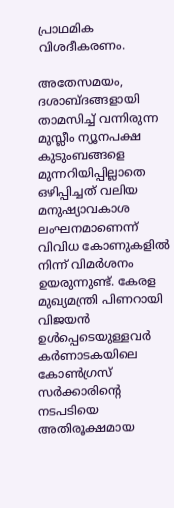പ്രാഥമിക വിശദീകരണം.

അതേസമയം, ദശാബ്ദങ്ങളായി താമസിച്ച് വന്നിരുന്ന മുസ്ലീം ന്യൂനപക്ഷ കുടുംബങ്ങളെ മുന്നറിയിപ്പില്ലാതെ ഒഴിപ്പിച്ചത് വലിയ മനുഷ്യാവകാശ ലംഘനമാണെന്ന് വിവിധ കോണുകളിൽ നിന്ന് വിമർശനം ഉയരുന്നുണ്ട്. കേരള മുഖ്യമന്ത്രി പിണറായി വിജയൻ ഉൾപ്പെടെയുള്ളവർ കർണാടകയിലെ കോൺഗ്രസ് സർക്കാരിന്റെ നടപടിയെ അതിരൂക്ഷമായ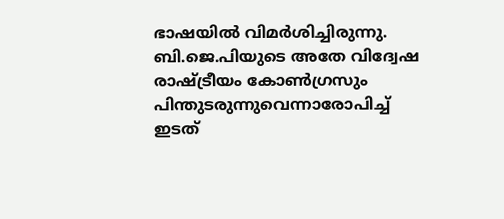ഭാഷയിൽ വിമർശിച്ചിരുന്നു. ബി.ജെ.പിയുടെ അതേ വിദ്വേഷ രാഷ്ട്രീയം കോൺഗ്രസും പിന്തുടരുന്നുവെന്നാരോപിച്ച് ഇടത്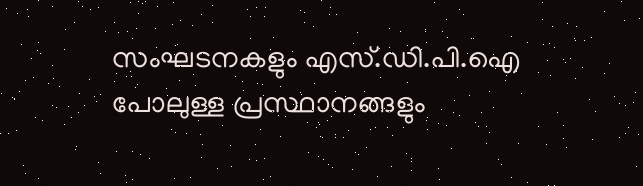സംഘടനകളും എസ്.ഡി.പി.ഐ പോലുള്ള പ്രസ്ഥാനങ്ങളും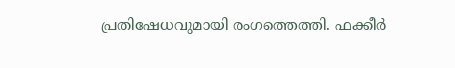പ്രതിഷേധവുമായി രംഗത്തെത്തി. ഫക്കീർ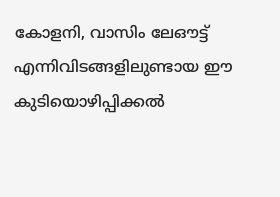കോളനി, വാസിം ലേഔട്ട് എന്നിവിടങ്ങളിലുണ്ടായ ഈ കുടിയൊഴിപ്പിക്കൽ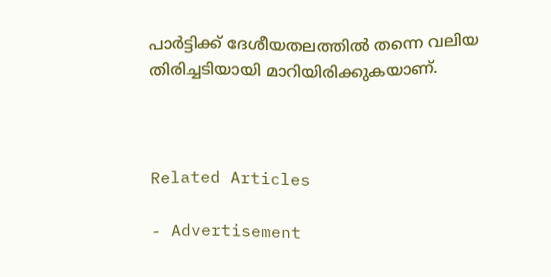പാർട്ടിക്ക് ദേശീയതലത്തിൽ തന്നെ വലിയ തിരിച്ചടിയായി മാറിയിരിക്കുകയാണ്.



Related Articles

- Advertisement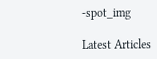-spot_img

Latest Articles